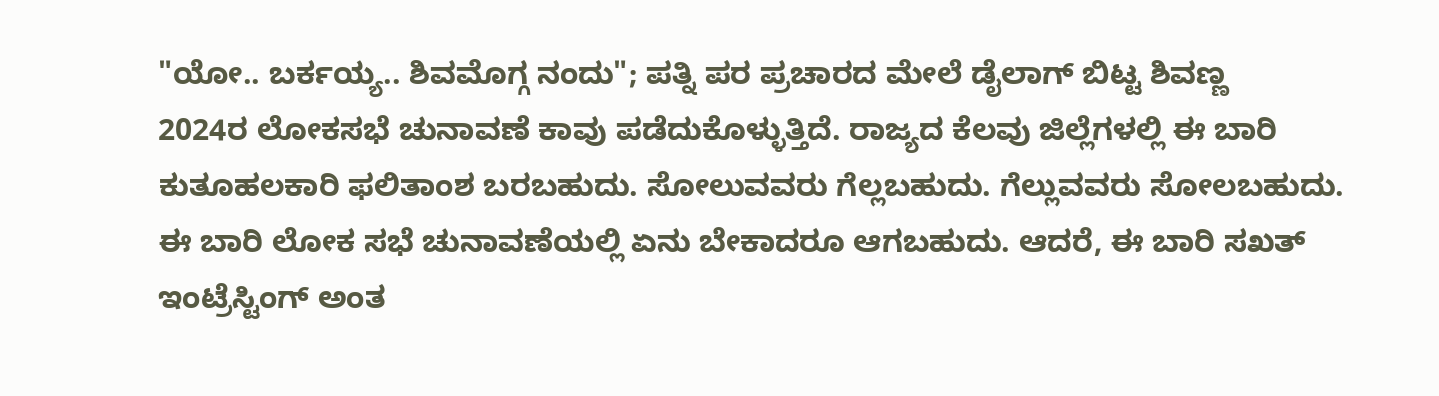"ಯೋ.. ಬರ್ಕಯ್ಯ.. ಶಿವಮೊಗ್ಗ ನಂದು"; ಪತ್ನಿ ಪರ ಪ್ರಚಾರದ ಮೇಲೆ ಡೈಲಾಗ್ ಬಿಟ್ಟ ಶಿವಣ್ಣ
2024ರ ಲೋಕಸಭೆ ಚುನಾವಣೆ ಕಾವು ಪಡೆದುಕೊಳ್ಳುತ್ತಿದೆ. ರಾಜ್ಯದ ಕೆಲವು ಜಿಲ್ಲೆಗಳಲ್ಲಿ ಈ ಬಾರಿ ಕುತೂಹಲಕಾರಿ ಫಲಿತಾಂಶ ಬರಬಹುದು. ಸೋಲುವವರು ಗೆಲ್ಲಬಹುದು. ಗೆಲ್ಲುವವರು ಸೋಲಬಹುದು. ಈ ಬಾರಿ ಲೋಕ ಸಭೆ ಚುನಾವಣೆಯಲ್ಲಿ ಏನು ಬೇಕಾದರೂ ಆಗಬಹುದು. ಆದರೆ, ಈ ಬಾರಿ ಸಖತ್ ಇಂಟ್ರೆಸ್ಟಿಂಗ್ ಅಂತ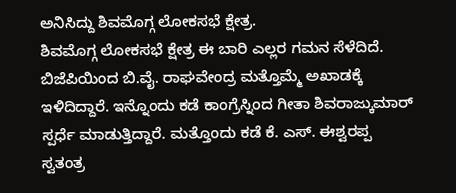ಅನಿಸಿದ್ದು ಶಿವಮೊಗ್ಗ ಲೋಕಸಭೆ ಕ್ಷೇತ್ರ.
ಶಿವಮೊಗ್ಗ ಲೋಕಸಭೆ ಕ್ಷೇತ್ರ ಈ ಬಾರಿ ಎಲ್ಲರ ಗಮನ ಸೆಳೆದಿದೆ. ಬಿಜೆಪಿಯಿಂದ ಬಿ.ವೈ. ರಾಘವೇಂದ್ರ ಮತ್ತೊಮ್ಮೆ ಅಖಾಡಕ್ಕೆ ಇಳಿದಿದ್ದಾರೆ. ಇನ್ನೊಂದು ಕಡೆ ಕಾಂಗ್ರೆಸ್ನಿಂದ ಗೀತಾ ಶಿವರಾಜ್ಕುಮಾರ್ ಸ್ಪರ್ಧೆ ಮಾಡುತ್ತಿದ್ದಾರೆ. ಮತ್ತೊಂದು ಕಡೆ ಕೆ. ಎಸ್. ಈಶ್ವರಪ್ಪ ಸ್ವತಂತ್ರ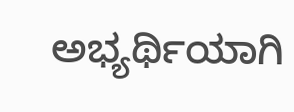ಅಭ್ಯರ್ಥಿಯಾಗಿ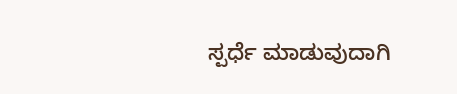ಸ್ಪರ್ಧೆ ಮಾಡುವುದಾಗಿ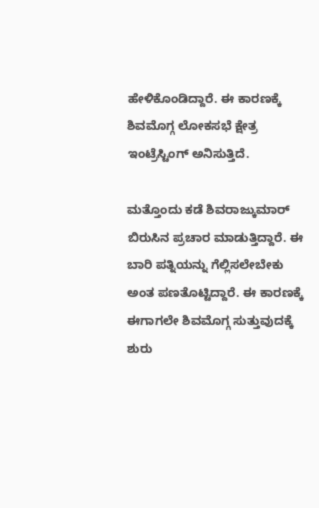ಹೇಳಿಕೊಂಡಿದ್ದಾರೆ. ಈ ಕಾರಣಕ್ಕೆ ಶಿವಮೊಗ್ಗ ಲೋಕಸಭೆ ಕ್ಷೇತ್ರ ಇಂಟ್ರೆಸ್ಟಿಂಗ್ ಅನಿಸುತ್ತಿದೆ.

ಮತ್ತೊಂದು ಕಡೆ ಶಿವರಾಜ್ಕುಮಾರ್ ಬಿರುಸಿನ ಪ್ರಚಾರ ಮಾಡುತ್ತಿದ್ದಾರೆ. ಈ ಬಾರಿ ಪತ್ನಿಯನ್ನು ಗೆಲ್ಲಿಸಲೇಬೇಕು ಅಂತ ಪಣತೊಟ್ಟಿದ್ದಾರೆ. ಈ ಕಾರಣಕ್ಕೆ ಈಗಾಗಲೇ ಶಿವಮೊಗ್ಗ ಸುತ್ತುವುದಕ್ಕೆ ಶುರು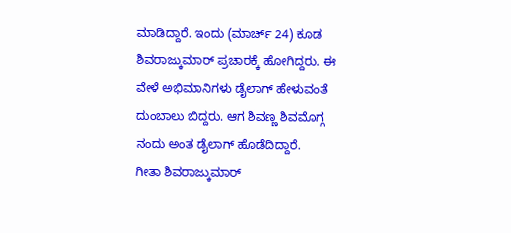ಮಾಡಿದ್ದಾರೆ. ಇಂದು (ಮಾರ್ಚ್ 24) ಕೂಡ ಶಿವರಾಜ್ಕುಮಾರ್ ಪ್ರಚಾರಕ್ಕೆ ಹೋಗಿದ್ದರು. ಈ ವೇಳೆ ಅಭಿಮಾನಿಗಳು ಡೈಲಾಗ್ ಹೇಳುವಂತೆ ದುಂಬಾಲು ಬಿದ್ದರು. ಆಗ ಶಿವಣ್ಣ ಶಿವಮೊಗ್ಗ ನಂದು ಅಂತ ಡೈಲಾಗ್ ಹೊಡೆದಿದ್ದಾರೆ.
ಗೀತಾ ಶಿವರಾಜ್ಕುಮಾರ್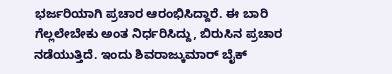ಭರ್ಜರಿಯಾಗಿ ಪ್ರಚಾರ ಆರಂಭಿಸಿದ್ದಾರೆ. ಈ ಬಾರಿ ಗೆಲ್ಲಲೇಬೇಕು ಅಂತ ನಿರ್ಧರಿಸಿದ್ದು, ಬಿರುಸಿನ ಪ್ರಚಾರ ನಡೆಯುತ್ತಿದೆ. ಇಂದು ಶಿವರಾಜ್ಕುಮಾರ್ ಬೈಕ್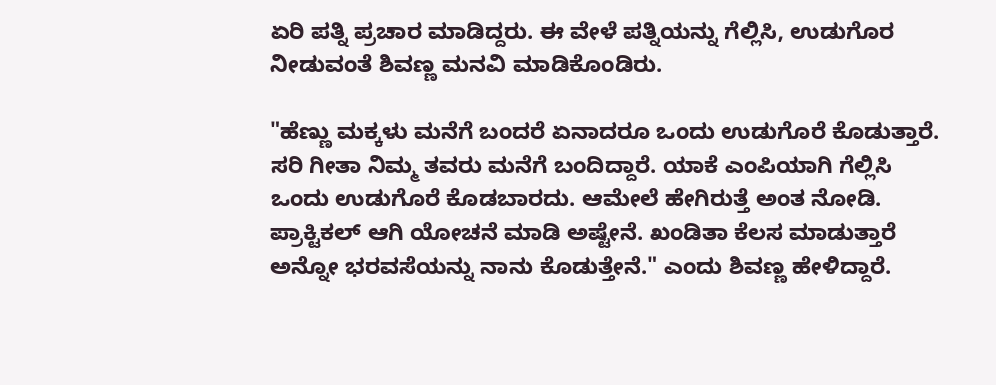ಏರಿ ಪತ್ನಿ ಪ್ರಚಾರ ಮಾಡಿದ್ದರು. ಈ ವೇಳೆ ಪತ್ನಿಯನ್ನು ಗೆಲ್ಲಿಸಿ, ಉಡುಗೊರ ನೀಡುವಂತೆ ಶಿವಣ್ಣ ಮನವಿ ಮಾಡಿಕೊಂಡಿರು.

"ಹೆಣ್ಣು ಮಕ್ಕಳು ಮನೆಗೆ ಬಂದರೆ ಏನಾದರೂ ಒಂದು ಉಡುಗೊರೆ ಕೊಡುತ್ತಾರೆ. ಸರಿ ಗೀತಾ ನಿಮ್ಮ ತವರು ಮನೆಗೆ ಬಂದಿದ್ದಾರೆ. ಯಾಕೆ ಎಂಪಿಯಾಗಿ ಗೆಲ್ಲಿಸಿ ಒಂದು ಉಡುಗೊರೆ ಕೊಡಬಾರದು. ಆಮೇಲೆ ಹೇಗಿರುತ್ತೆ ಅಂತ ನೋಡಿ. ಪ್ರಾಕ್ಟಿಕಲ್ ಆಗಿ ಯೋಚನೆ ಮಾಡಿ ಅಷ್ಟೇನೆ. ಖಂಡಿತಾ ಕೆಲಸ ಮಾಡುತ್ತಾರೆ ಅನ್ನೋ ಭರವಸೆಯನ್ನು ನಾನು ಕೊಡುತ್ತೇನೆ." ಎಂದು ಶಿವಣ್ಣ ಹೇಳಿದ್ದಾರೆ.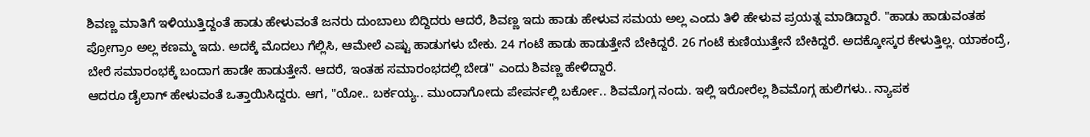ಶಿವಣ್ಣ ಮಾತಿಗೆ ಇಳಿಯುತ್ತಿದ್ದಂತೆ ಹಾಡು ಹೇಳುವಂತೆ ಜನರು ದುಂಬಾಲು ಬಿದ್ದಿದರು ಆದರೆ, ಶಿವಣ್ಣ ಇದು ಹಾಡು ಹೇಳುವ ಸಮಯ ಅಲ್ಲ ಎಂದು ತಿಳಿ ಹೇಳುವ ಪ್ರಯತ್ನ ಮಾಡಿದ್ದಾರೆ. "ಹಾಡು ಹಾಡುವಂತಹ ಪ್ರೋಗ್ರಾಂ ಅಲ್ಲ ಕಣಮ್ಮ ಇದು. ಅದಕ್ಕೆ ಮೊದಲು ಗೆಲ್ಲಿಸಿ, ಆಮೇಲೆ ಎಷ್ಟು ಹಾಡುಗಳು ಬೇಕು. 24 ಗಂಟೆ ಹಾಡು ಹಾಡುತ್ತೇನೆ ಬೇಕಿದ್ದರೆ. 26 ಗಂಟೆ ಕುಣಿಯುತ್ತೇನೆ ಬೇಕಿದ್ದರೆ. ಅದಕ್ಕೋಸ್ಕರ ಕೇಳುತ್ತಿಲ್ಲ. ಯಾಕಂದ್ರೆ, ಬೇರೆ ಸಮಾರಂಭಕ್ಕೆ ಬಂದಾಗ ಹಾಡೇ ಹಾಡುತ್ತೇನೆ. ಆದರೆ, ಇಂತಹ ಸಮಾರಂಭದಲ್ಲಿ ಬೇಡ" ಎಂದು ಶಿವಣ್ಣ ಹೇಳಿದ್ದಾರೆ.
ಆದರೂ ಡೈಲಾಗ್ ಹೇಳುವಂತೆ ಒತ್ತಾಯಿಸಿದ್ದರು. ಆಗ, "ಯೋ.. ಬರ್ಕಯ್ಯ.. ಮುಂದಾಗೋದು ಪೇಪರ್ನಲ್ಲಿ ಬರ್ಕೋ.. ಶಿವಮೊಗ್ಗ ನಂದು. ಇಲ್ಲಿ ಇರೋರೆಲ್ಲ ಶಿವಮೊಗ್ಗ ಹುಲಿಗಳು.. ನ್ಯಾಪಕ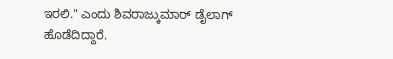ಇರಲಿ." ಎಂದು ಶಿವರಾಜ್ಕುಮಾರ್ ಡೈಲಾಗ್ ಹೊಡೆದಿದ್ದಾರೆ.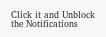Click it and Unblock the Notifications